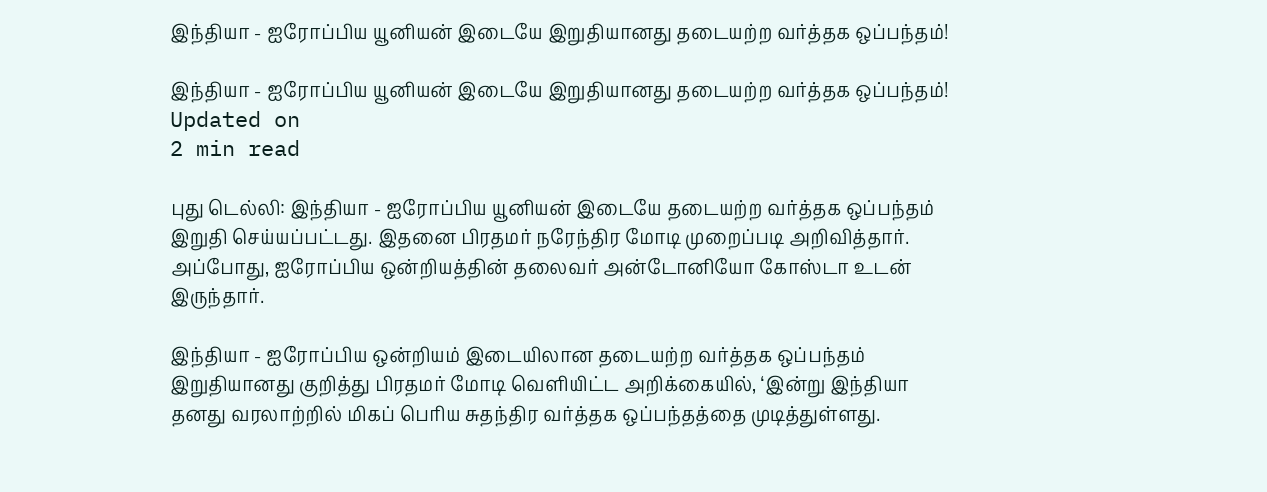இந்தியா - ஐரோப்பிய யூனியன் இடையே இறுதியானது தடையற்ற வர்த்தக ஒப்பந்தம்!

இந்தியா - ஐரோப்பிய யூனியன் இடையே இறுதியானது தடையற்ற வர்த்தக ஒப்பந்தம்!
Updated on
2 min read

புது டெல்லி: இந்தியா - ஐரோப்பிய யூனியன் இடையே தடையற்ற வர்த்தக ஒப்பந்தம் இறுதி செய்யப்பட்டது. இதனை பிரதமர் நரேந்திர மோடி முறைப்படி அறிவித்தார். அப்போது, ஐரோப்பிய ஒன்றியத்தின் தலைவர் அன்டோனியோ கோஸ்டா உடன் இருந்தார்.

இந்தியா - ஐரோப்பிய ஒன்றியம் இடையிலான தடையற்ற வர்த்தக ஒப்பந்தம் இறுதியானது குறித்து பிரதமர் மோடி வெளியிட்ட அறிக்கையில், ‘இன்று இந்தியா தனது வரலாற்றில் மிகப் பெரிய சுதந்திர வர்த்தக ஒப்பந்தத்தை முடித்துள்ளது.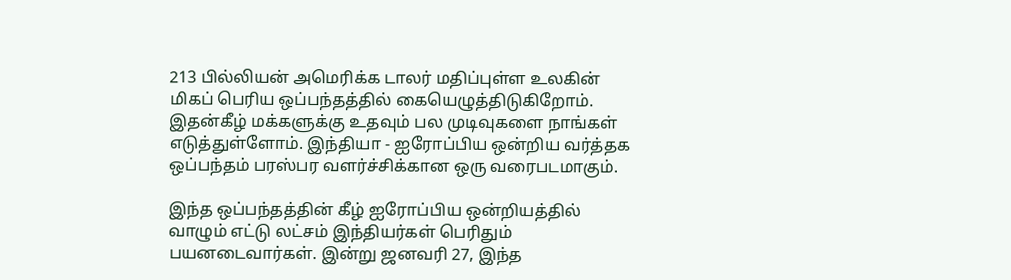213 பில்லியன் அமெரிக்க டாலர் மதிப்புள்ள உலகின் மிகப் பெரிய ஒப்பந்தத்தில் கையெழுத்திடுகிறோம். இதன்கீழ் மக்களுக்கு உதவும் பல முடிவுகளை நாங்கள் எடுத்துள்ளோம். இந்தியா - ஐரோப்பிய ஒன்றிய வர்த்தக ஒப்பந்தம் பரஸ்பர வளர்ச்சிக்கான ஒரு வரைபடமாகும்.

இந்த ஒப்பந்தத்தின் கீழ் ஐரோப்பிய ஒன்றியத்தில் வாழும் எட்டு லட்சம் இந்தியர்கள் பெரிதும் பயனடைவார்கள். இன்று ஜனவரி 27, இந்த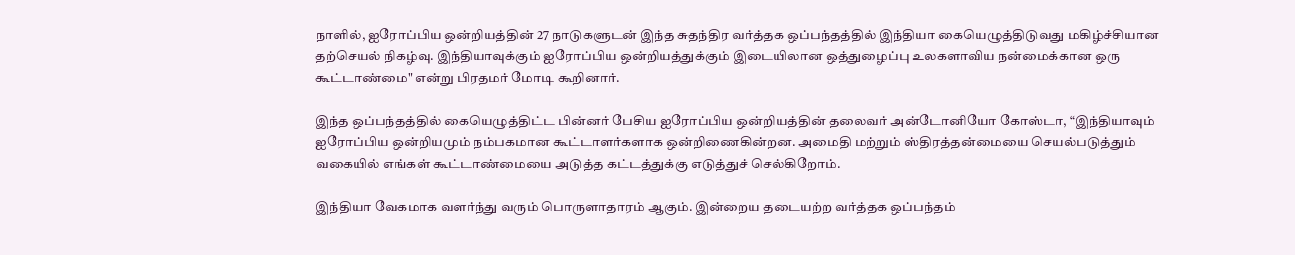நாளில், ஐரோப்பிய ஒன்றியத்தின் 27 நாடுகளுடன் இந்த சுதந்திர வர்த்தக ஒப்பந்தத்தில் இந்தியா கையெழுத்திடுவது மகிழ்ச்சியான தற்செயல் நிகழ்வு. இந்தியாவுக்கும் ஐரோப்பிய ஒன்றியத்துக்கும் இடையிலான ஒத்துழைப்பு உலகளாவிய நன்மைக்கான ஒரு கூட்டாண்மை" என்று பிரதமர் மோடி கூறினார்.

இந்த ஒப்பந்தத்தில் கையெழுத்திட்ட பின்னர் பேசிய ஐரோப்பிய ஒன்றியத்தின் தலைவர் அன்டோனியோ கோஸ்டா, “இந்தியாவும் ஐரோப்பிய ஒன்றியமும் நம்பகமான கூட்டாளர்களாக ஒன்றிணைகின்றன. அமைதி மற்றும் ஸ்திரத்தன்மையை செயல்படுத்தும் வகையில் எங்கள் கூட்டாண்மையை அடுத்த கட்டத்துக்கு எடுத்துச் செல்கிறோம்.

இந்தியா வேகமாக வளர்ந்து வரும் பொருளாதாரம் ஆகும். இன்றைய தடையற்ற வர்த்தக ஒப்பந்தம்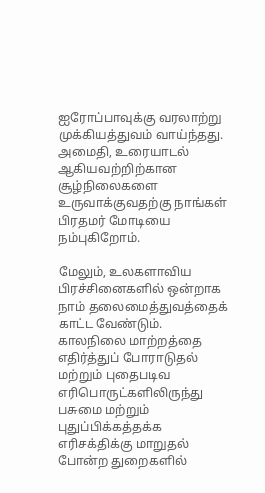ஐரோப்பாவுக்கு வரலாற்று முக்கியத்துவம் வாய்ந்தது. அமைதி, உரையாடல் ஆகியவற்றிற்கான சூழ்நிலைகளை உருவாக்குவதற்கு நாங்கள் பிரதமர் மோடியை நம்புகிறோம்.

மேலும், உலகளாவிய பிரச்சினைகளில் ஒன்றாக நாம் தலைமைத்துவத்தைக் காட்ட வேண்டும். காலநிலை மாற்றத்தை எதிர்த்துப் போராடுதல் மற்றும் புதைபடிவ எரிபொருட்களிலிருந்து பசுமை மற்றும் புதுப்பிக்கத்தக்க எரிசக்திக்கு மாறுதல் போன்ற துறைகளில்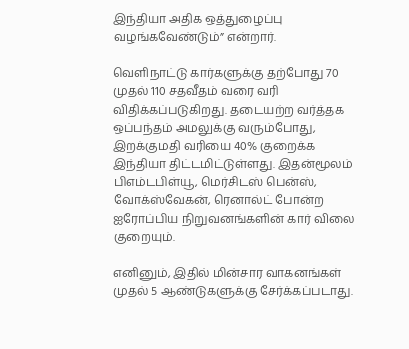இந்தியா அதிக ஒத்துழைப்பு வழங்கவேண்டும்” என்றார்.

வெளிநாட்டு கார்களுக்கு தற்போது 70 முதல் 110 சதவீதம் வரை வரி விதிக்கப்படுகிறது. தடையற்ற வர்த்தக ஒப்பந்தம் அமலுக்கு வரும்போது, இறக்குமதி வரியை 40% குறைக்க இந்தியா திட்டமிட்டுள்ளது. இதன்மூலம் பிஎம்டபிள்யூ, மெர்சிடஸ் பென்ஸ், வோக்ஸ்வேகன், ரெனால்ட் போன்ற ஐரோப்பிய நிறுவனங்களின் கார் விலை குறையும்.

எனினும், இதில் மின்சார வாகனங்கள் முதல் 5 ஆண்டுகளுக்கு சேர்க்கப்படாது.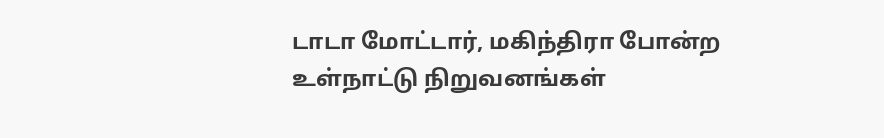டாடா மோட்டார், மகிந்திரா போன்ற உள்நாட்டு நிறுவனங்கள்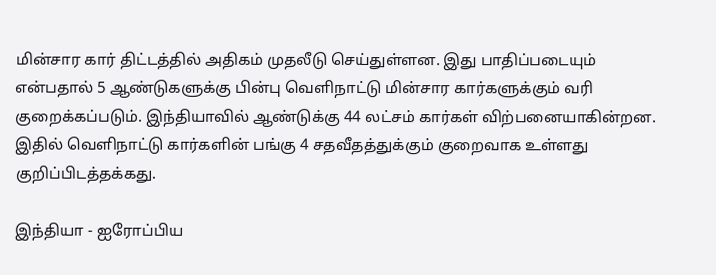மின்சார கார் திட்டத்தில் அதிகம் முதலீடு செய்துள்ளன. இது பாதிப்படையும் என்பதால் 5 ஆண்டுகளுக்கு பின்பு வெளிநாட்டு மின்சார கார்களுக்கும் வரி குறைக்கப்படும். இந்தியாவில் ஆண்டுக்கு 44 லட்சம் கார்கள் விற்பனையாகின்றன. இதில் வெளிநாட்டு கார்களின் பங்கு 4 சதவீதத்துக்கும் குறைவாக உள்ளது குறிப்பிடத்தக்கது.

இந்தியா - ஐரோப்பிய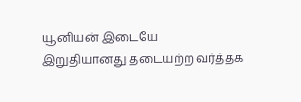யூனியன் இடையே இறுதியானது தடையற்ற வர்த்தக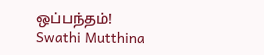ஒப்பந்தம்!
Swathi Mutthina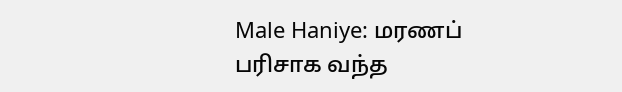Male Haniye: மரணப் பரிசாக வந்த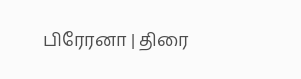பிரேரனா | திரை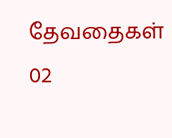தேவதைகள் 02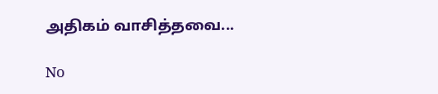அதிகம் வாசித்தவை...

No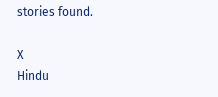stories found.

X
Hindu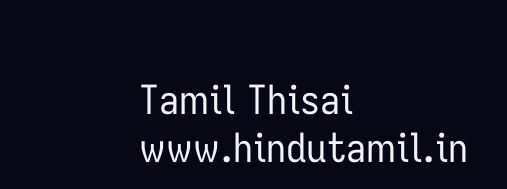Tamil Thisai
www.hindutamil.in